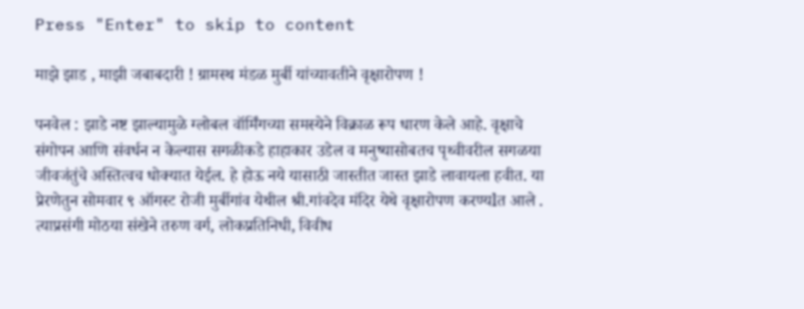Press "Enter" to skip to content

माझे झाड , माझी जबाबदारी ! ग्रामस्थ मंडळ मुर्बी यांच्यावतीने वृक्षारोपण !

पनवेल : झाडे नष्ट झाल्यामुळे ग्लोबल वॉर्मिंगच्या समस्येने विक्राळ रूप धारण केले आहे. वृक्षाचे संगोपन आणि संवर्धन न केल्यास सगळीकडे हाहाकार उडेल व मनुष्यासोबतच पृथ्वीवरील सगळया जीवजंतुंचे अस्तित्वच धोक्यात येईल. हे होऊ नये यासाठी जास्तीत जास्त झाडे लावायला हवीत. या प्रेरणेतुन सोमवार ९ ऑगस्ट रोजी मुर्बीगांव येथील श्री.गांवदेव मंदिर येथे वृक्षारोपण करण्यlत आले . त्याप्रसंगी मोठया संखेने तरुण वर्ग, लोकप्रतिनिधी, विवीध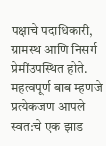पक्षाचे पदाधिकारी, ग्रामस्थ आणि निसर्ग प्रेमींउपस्थित होते. महत्वपूर्ण बाब म्हणजे प्रत्येकजण आपले स्वत:चे एक झाड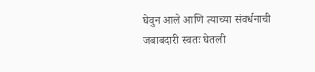घेवुन आले आणि त्याच्या संवर्धनाची जबाबदारी स्वतः घेतली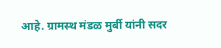आहे. ग्रामस्थ मंडळ मुर्बी यांनी सदर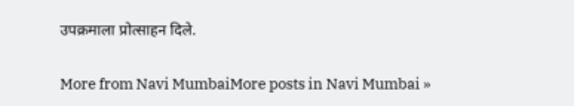उपक्रमाला प्रोत्साहन दिले.

More from Navi MumbaiMore posts in Navi Mumbai »